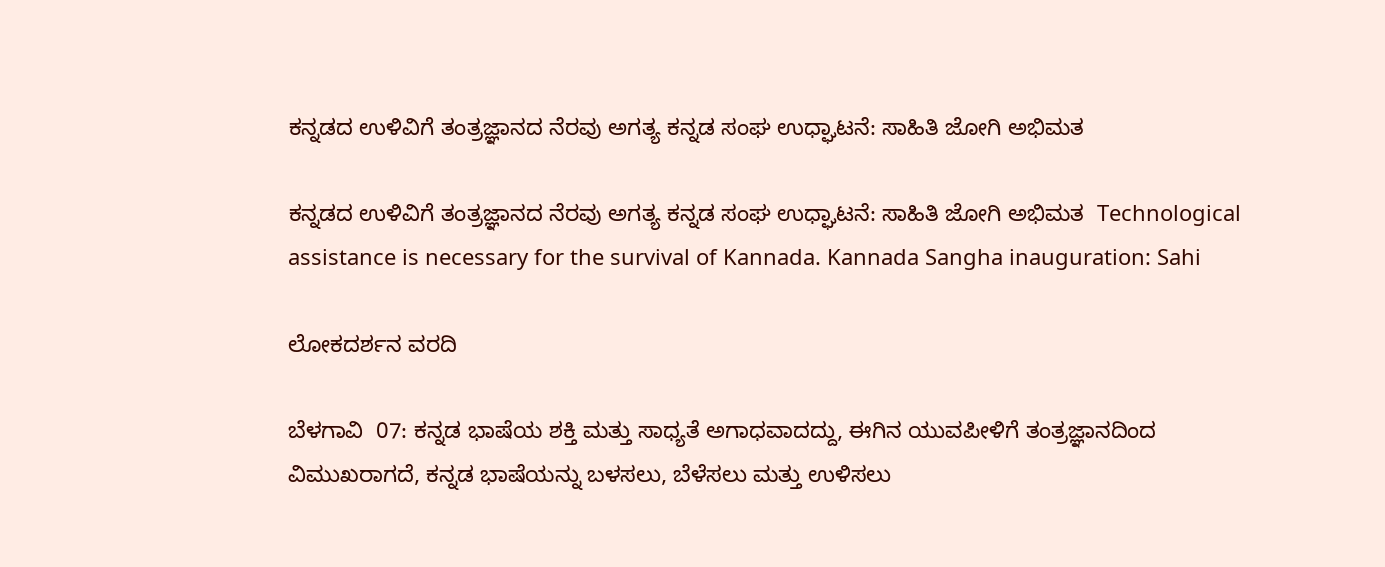ಕನ್ನಡದ ಉಳಿವಿಗೆ ತಂತ್ರಜ್ಞಾನದ ನೆರವು ಅಗತ್ಯ ಕನ್ನಡ ಸಂಘ ಉಧ್ಘಾಟನೆ: ಸಾಹಿತಿ ಜೋಗಿ ಅಭಿಮತ

ಕನ್ನಡದ ಉಳಿವಿಗೆ ತಂತ್ರಜ್ಞಾನದ ನೆರವು ಅಗತ್ಯ ಕನ್ನಡ ಸಂಘ ಉಧ್ಘಾಟನೆ: ಸಾಹಿತಿ ಜೋಗಿ ಅಭಿಮತ  Technological assistance is necessary for the survival of Kannada. Kannada Sangha inauguration: Sahi

ಲೋಕದರ್ಶನ ವರದಿ

ಬೆಳಗಾವಿ  07: ಕನ್ನಡ ಭಾಷೆಯ ಶಕ್ತಿ ಮತ್ತು ಸಾಧ್ಯತೆ ಅಗಾಧವಾದದ್ದು, ಈಗಿನ ಯುವಪೀಳಿಗೆ ತಂತ್ರಜ್ಞಾನದಿಂದ ವಿಮುಖರಾಗದೆ, ಕನ್ನಡ ಭಾಷೆಯನ್ನು ಬಳಸಲು, ಬೆಳೆಸಲು ಮತ್ತು ಉಳಿಸಲು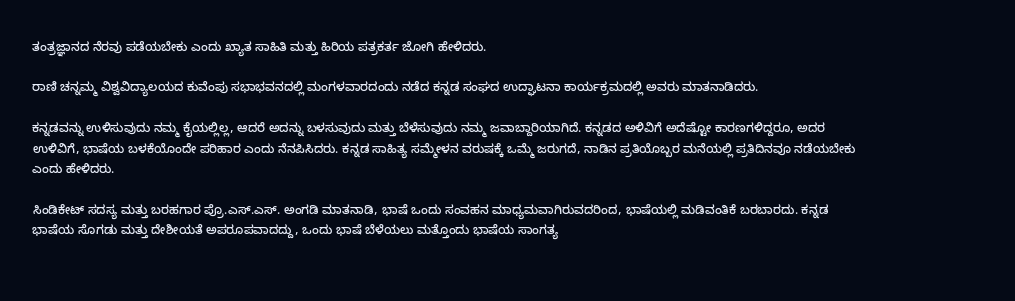ತಂತ್ರಜ್ಞಾನದ ನೆರವು ಪಡೆಯಬೇಕು ಎಂದು ಖ್ಯಾತ ಸಾಹಿತಿ ಮತ್ತು ಹಿರಿಯ ಪತ್ರಕರ್ತ ಜೋಗಿ ಹೇಳಿದರು.

ರಾಣಿ ಚನ್ನಮ್ಮ ವಿಶ್ವವಿದ್ಯಾಲಯದ ಕುವೆಂಪು ಸಭಾಭವನದಲ್ಲಿ ಮಂಗಳವಾರದಂದು ನಡೆದ ಕನ್ನಡ ಸಂಘದ ಉದ್ಘಾಟನಾ ಕಾರ್ಯಕ್ರಮದಲ್ಲಿ ಅವರು ಮಾತನಾಡಿದರು.

ಕನ್ನಡವನ್ನು ಉಳಿಸುವುದು ನಮ್ಮ ಕೈಯಲ್ಲಿಲ್ಲ, ಆದರೆ ಅದನ್ನು ಬಳಸುವುದು ಮತ್ತು ಬೆಳೆಸುವುದು ನಮ್ಮ ಜವಾಬ್ದಾರಿಯಾಗಿದೆ. ಕನ್ನಡದ ಅಳಿವಿಗೆ ಅದೆಷ್ಟೋ ಕಾರಣಗಳಿದ್ದರೂ, ಅದರ ಉಳಿವಿಗೆ, ಭಾಷೆಯ ಬಳಕೆಯೊಂದೇ ಪರಿಹಾರ ಎಂದು ನೆನಪಿಸಿದರು. ಕನ್ನಡ ಸಾಹಿತ್ಯ ಸಮ್ಮೇಳನ ವರುಷಕ್ಕೆ ಒಮ್ಮೆ ಜರುಗದೆ, ನಾಡಿನ ಪ್ರತಿಯೊಬ್ಬರ ಮನೆಯಲ್ಲಿ ಪ್ರತಿದಿನವೂ ನಡೆಯಬೇಕು ಎಂದು ಹೇಳಿದರು.

ಸಿಂಡಿಕೇಟ್ ಸದಸ್ಯ ಮತ್ತು ಬರಹಗಾರ ಪ್ರೊ.ಎಸ್‌.ಎಸ್‌. ಅಂಗಡಿ ಮಾತನಾಡಿ, ಭಾಷೆ ಒಂದು ಸಂವಹನ ಮಾಧ್ಯಮವಾಗಿರುವದರಿಂದ, ಭಾಷೆಯಲ್ಲಿ ಮಡಿವಂತಿಕೆ ಬರಬಾರದು. ಕನ್ನಡ ಭಾಷೆಯ ಸೊಗಡು ಮತ್ತು ದೇಶೀಯತೆ ಅಪರೂಪವಾದದ್ದು, ಒಂದು ಭಾಷೆ ಬೆಳೆಯಲು ಮತ್ತೊಂದು ಭಾಷೆಯ ಸಾಂಗತ್ಯ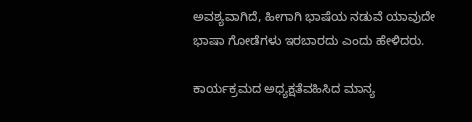ಅವಶ್ಯವಾಗಿದೆ, ಹೀಗಾಗಿ ಭಾಷೆಯ ನಡುವೆ ಯಾವುದೇ ಭಾಷಾ ಗೋಡೆಗಳು ಇರಬಾರದು ಎಂದು ಹೇಳಿದರು.

ಕಾರ್ಯಕ್ರಮದ ಅಧ್ಯಕ್ಷತೆವಹಿಸಿದ ಮಾನ್ಯ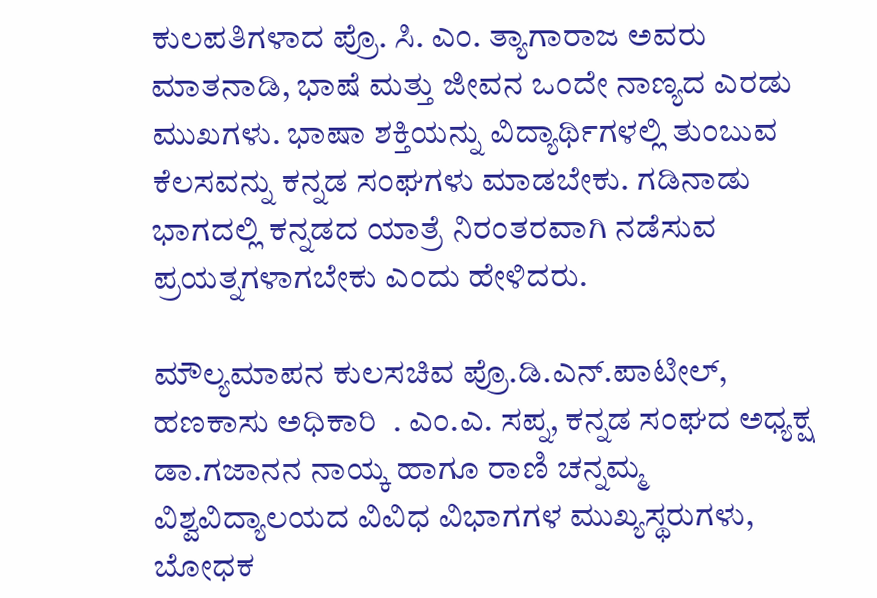ಕುಲಪತಿಗಳಾದ ಪ್ರೊ. ಸಿ. ಎಂ. ತ್ಯಾಗಾರಾಜ ಅವರು ಮಾತನಾಡಿ, ಭಾಷೆ ಮತ್ತು ಜೀವನ ಒಂದೇ ನಾಣ್ಯದ ಎರಡು ಮುಖಗಳು. ಭಾಷಾ ಶಕ್ತಿಯನ್ನು ವಿದ್ಯಾರ್ಥಿಗಳಲ್ಲಿ ತುಂಬುವ ಕೆಲಸವನ್ನು ಕನ್ನಡ ಸಂಘಗಳು ಮಾಡಬೇಕು. ಗಡಿನಾಡು ಭಾಗದಲ್ಲಿ ಕನ್ನಡದ ಯಾತ್ರೆ ನಿರಂತರವಾಗಿ ನಡೆಸುವ ಪ್ರಯತ್ನಗಳಾಗಬೇಕು ಎಂದು ಹೇಳಿದರು.

ಮೌಲ್ಯಮಾಪನ ಕುಲಸಚಿವ ಪ್ರೊ.ಡಿ.ಎನ್‌.ಪಾಟೀಲ್, ಹಣಕಾಸು ಅಧಿಕಾರಿ  . ಎಂ.ಎ. ಸಪ್ನ, ಕನ್ನಡ ಸಂಘದ ಅಧ್ಯಕ್ಷ ಡಾ.ಗಜಾನನ ನಾಯ್ಕ ಹಾಗೂ ರಾಣಿ ಚನ್ನಮ್ಮ ವಿಶ್ವವಿದ್ಯಾಲಯದ ವಿವಿಧ ವಿಭಾಗಗಳ ಮುಖ್ಯಸ್ಥರುಗಳು, ಬೋಧಕ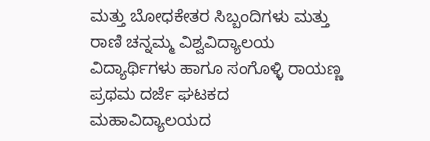ಮತ್ತು ಬೋಧಕೇತರ ಸಿಬ್ಬಂದಿಗಳು ಮತ್ತು ರಾಣಿ ಚನ್ನಮ್ಮ ವಿಶ್ವವಿದ್ಯಾಲಯ ವಿದ್ಯಾರ್ಥಿಗಳು ಹಾಗೂ ಸಂಗೊಳ್ಳಿ ರಾಯಣ್ಣ ಪ್ರಥಮ ದರ್ಜೆ ಘಟಕದ ಮಹಾವಿದ್ಯಾಲಯದ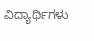ವಿದ್ಯಾರ್ಥಿಗಳು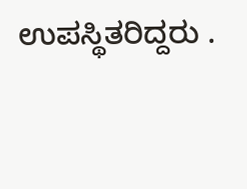ಉಪಸ್ಥಿತರಿದ್ದರು .